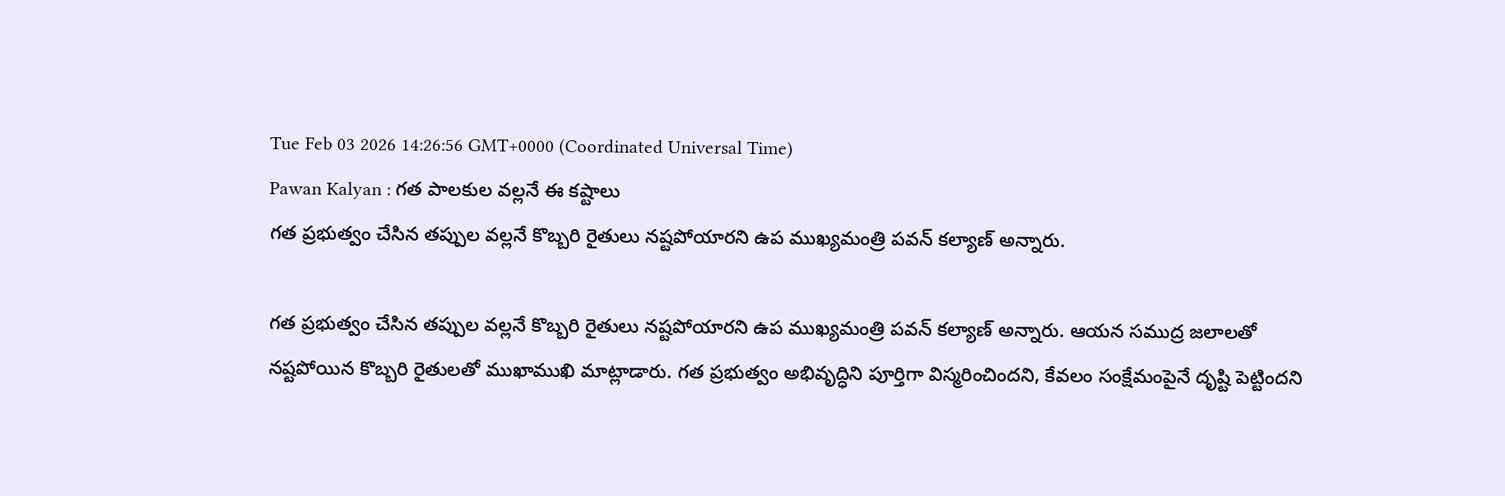Tue Feb 03 2026 14:26:56 GMT+0000 (Coordinated Universal Time)
Pawan Kalyan : గత పాలకుల వల్లనే ఈ కష్టాలు
గత ప్రభుత్వం చేసిన తప్పుల వల్లనే కొబ్బరి రైతులు నష్టపోయారని ఉప ముఖ్యమంత్రి పవన్ కల్యాణ్ అన్నారు.

గత ప్రభుత్వం చేసిన తప్పుల వల్లనే కొబ్బరి రైతులు నష్టపోయారని ఉప ముఖ్యమంత్రి పవన్ కల్యాణ్ అన్నారు. ఆయన సముద్ర జలాలతో నష్టపోయిన కొబ్బరి రైతులతో ముఖాముఖి మాట్లాడారు. గత ప్రభుత్వం అభివృద్ధిని పూర్తిగా విస్మరించిందని, కేవలం సంక్షేమంపైనే దృష్టి పెట్టిందని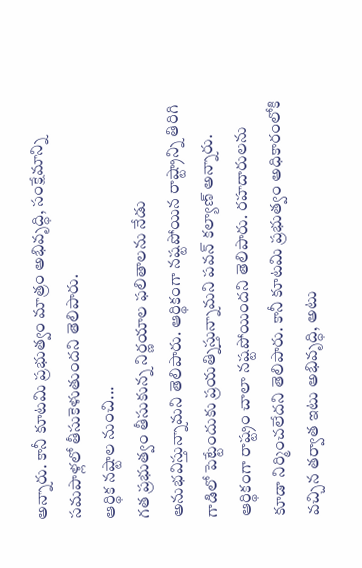అన్నారు. కానీ కూటమి ప్రభుత్వం మాత్రం అభివృద్ధి, సంక్షేమాన్ని సమపాళ్లలో తీసుకెళుతుందని తెలిపారు.
ఆర్థిక నష్టాల నుంచి...
గత ప్రభుత్వం తీసుకున్న నిర్ణయాల ఫలితాలను నేడు అనుభవిస్తున్నామని తెలిపారు. ఆర్థికంగా నష్టపోయిన రాష్ట్రాన్ని తిరిగి గాడిలో పెట్టేందుకు ప్రయత్నిస్తున్నామని పవన్ కల్యాణ్ అన్నారు. ఆర్థికంగా రాష్ట్రం చాలా నష్టపోయిందని తెలిపారు. రహదారులను కూడా నిర్మించలేదని తెలిపారు. కానీ కూటమి ప్రభుత్వం అధికారంలోకి వచ్చిన తర్వాత ఇటు అభివృద్ధి, అటు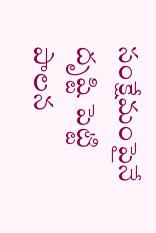సంక్షేమంపైనే దృష్టి పెట్టి పాలన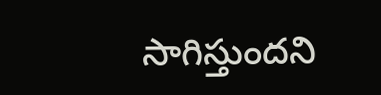సాగిస్తుందని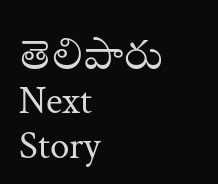తెలిపారు
Next Story